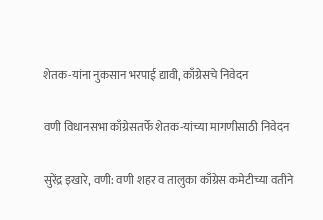शेतक-यांना नुकसान भरपाई द्यावी, काँग्रेसचे निवेदन

वणी विधानसभा काँग्रेसतर्फे शेतक-यांच्या मागणीसाठी निवेदन

सुरेंद्र इखारे, वणी: वणी शहर व तालुका काँग्रेस कमेटीच्या वतीने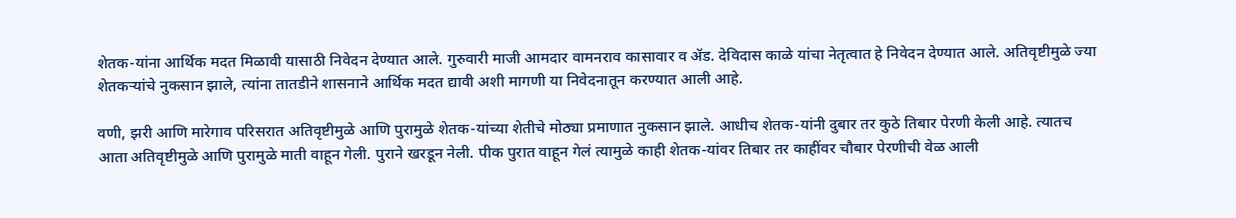शेतक-यांना आर्थिक मदत मिळावी यासाठी निवेदन देण्यात आले. गुरुवारी माजी आमदार वामनराव कासावार व ॲड. देविदास काळे यांचा नेतृत्वात हे निवेदन देण्यात आले. अतिवृष्टीमुळे ज्या शेतकर्‍यांचे नुकसान झाले, त्यांना तातडीने शासनाने आर्थिक मदत द्यावी अशी मागणी या निवेदनातून करण्यात आली आहे.

वणी, झरी आणि मारेगाव परिसरात अतिवृष्टीमुळे आणि पुरामुळे शेतक-यांच्या शेतीचे मोठ्या प्रमाणात नुकसान झाले. आधीच शेतक-यांनी दुबार तर कुठे तिबार पेरणी केली आहे. त्यातच आता अतिवृष्टीमुळे आणि पुरामुळे माती वाहून गेली. पुराने खरडून नेली. पीक पुरात वाहून गेलं त्यामुळे काही शेतक-यांवर तिबार तर काहींवर चौबार पेरणीची वेळ आली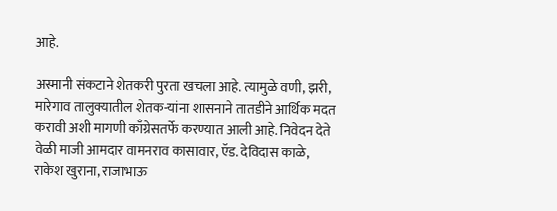आहे.

अस्मानी संकटाने शेतकरी पुरता खचला आहे. त्यामुळे वणी, झरी, मारेगाव तालुक्यातील शेतक-यांना शासनाने तातडीने आर्थिक मदत करावी अशी मागणी काँग्रेसतर्फे करण्यात आली आहे. निवेदन देते वेळी माजी आमदार वामनराव कासावार, ऍड. देविदास काळे, राकेश खुराना, राजाभाऊ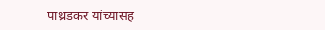पाथ्रडकर यांच्यासह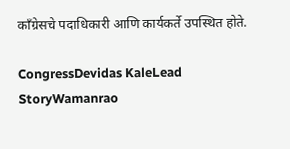काँग्रेसचे पदाधिकारी आणि कार्यकर्ते उपस्थित होते.

CongressDevidas KaleLead StoryWamanrao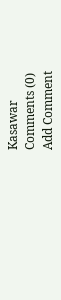Kasawar
Comments (0)
Add Comment